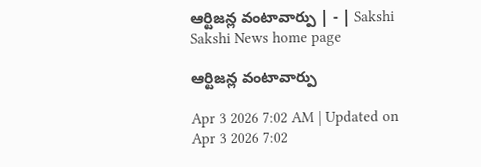ఆర్టిజన్ల వంటావార్పు | - | Sakshi
Sakshi News home page

ఆర్టిజన్ల వంటావార్పు

Apr 3 2026 7:02 AM | Updated on Apr 3 2026 7:02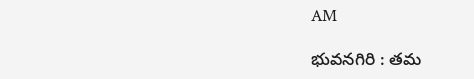AM

భువనగిరి : తమ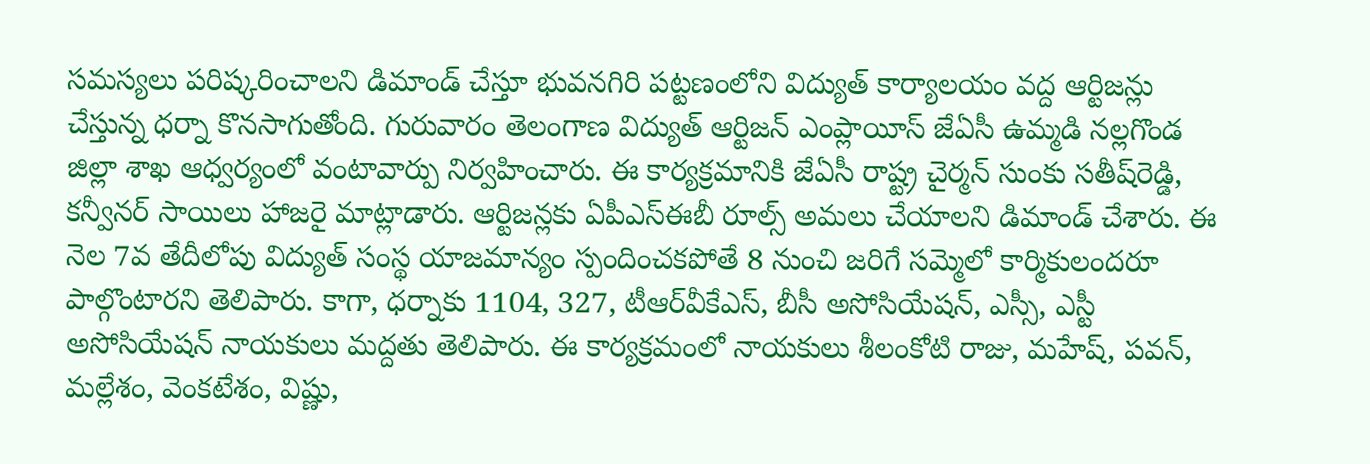సమస్యలు పరిష్కరించాలని డిమాండ్‌ చేస్తూ భువనగిరి పట్టణంలోని విద్యుత్‌ కార్యాలయం వద్ద ఆర్టిజన్లు చేస్తున్న ధర్నా కొనసాగుతోంది. గురువారం తెలంగాణ విద్యుత్‌ ఆర్టిజన్‌ ఎంప్లాయీస్‌ జేఏసీ ఉమ్మడి నల్లగొండ జిల్లా శాఖ ఆధ్వర్యంలో వంటావార్పు నిర్వహించారు. ఈ కార్యక్రమానికి జేఏసీ రాష్ట్ర చైర్మన్‌ సుంకు సతీష్‌రెడ్డి, కన్వీనర్‌ సాయిలు హాజరై మాట్లాడారు. ఆర్టిజన్లకు ఏపీఎస్‌ఈబీ రూల్స్‌ అమలు చేయాలని డిమాండ్‌ చేశారు. ఈ నెల 7వ తేదీలోపు విద్యుత్‌ సంస్థ యాజమాన్యం స్పందించకపోతే 8 నుంచి జరిగే సమ్మెలో కార్మికులందరూ పాల్గొంటారని తెలిపారు. కాగా, ధర్నాకు 1104, 327, టీఆర్‌వీకేఎస్‌, బీసీ అసోసియేషన్‌, ఎస్సీ, ఎస్టీ అసోసియేషన్‌ నాయకులు మద్దతు తెలిపారు. ఈ కార్యక్రమంలో నాయకులు శీలంకోటి రాజు, మహేష్‌, పవన్‌, మల్లేశం, వెంకటేశం, విష్ణు,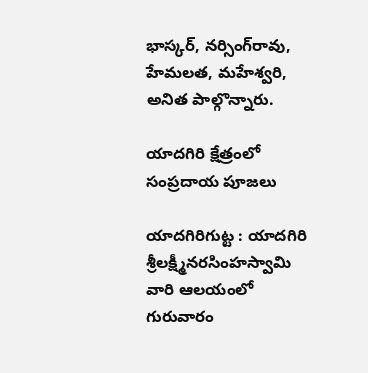భాస్కర్‌, నర్సింగ్‌రావు, హేమలత, మహేశ్వరి, అనిత పాల్గొన్నారు.

యాదగిరి క్షేత్రంలో సంప్రదాయ పూజలు

యాదగిరిగుట్ట : యాదగిరి శ్రీలక్ష్మీనరసింహస్వామి వారి ఆలయంలో గురువారం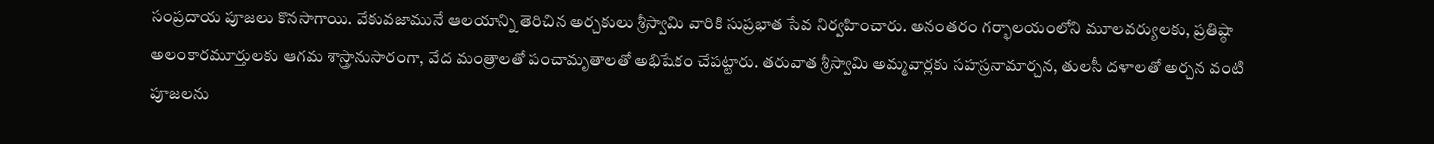సంప్రదాయ పూజలు కొనసాగాయి. వేకువజామునే ఆలయాన్ని తెరిచిన అర్చకులు శ్రీస్వామి వారికి సుప్రభాత సేవ నిర్వహించారు. అనంతరం గర్భాలయంలోని మూలవర్యులకు, ప్రతిష్ఠా అలంకారమూర్తులకు ఆగమ శాస్త్రానుసారంగా, వేద మంత్రాలతో పంచామృతాలతో అభిషేకం చేపట్టారు. తరువాత శ్రీస్వామి అమ్మవార్లకు సహస్రనామార్చన, తులసీ దళాలతో అర్చన వంటి పూజలను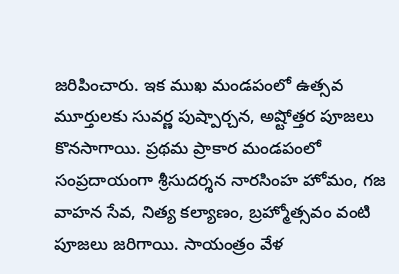జరిపించారు. ఇక ముఖ మండపంలో ఉత్సవ మూర్తులకు సువర్ణ పుష్పార్చన, అష్టోత్తర పూజలు కొనసాగాయి. ప్రథమ ప్రాకార మండపంలో సంప్రదాయంగా శ్రీసుదర్శన నారసింహ హోమం, గజ వాహన సేవ, నిత్య కల్యాణం, బ్రహ్మోత్సవం వంటి పూజలు జరిగాయి. సాయంత్రం వేళ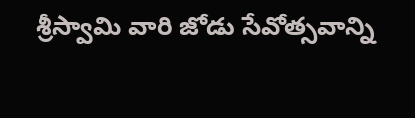శ్రీస్వామి వారి జోడు సేవోత్సవాన్ని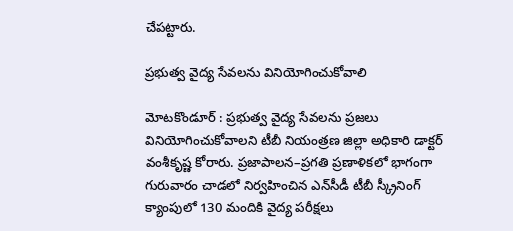చేపట్టారు.

ప్రభుత్వ వైద్య సేవలను వినియోగించుకోవాలి

మోటకొండూర్‌ : ప్రభుత్వ వైద్య సేవలను ప్రజలు వినియోగించుకోవాలని టీబీ నియంత్రణ జిల్లా అధికారి డాక్టర్‌ వంశీకృష్ణ కోరారు. ప్రజాపాలన–ప్రగతి ప్రణాళికలో భాగంగా గురువారం చాడలో నిర్వహించిన ఎన్‌సీడీ టీబీ స్క్రీనింగ్‌ క్యాంపులో 130 మందికి వైద్య పరీక్షలు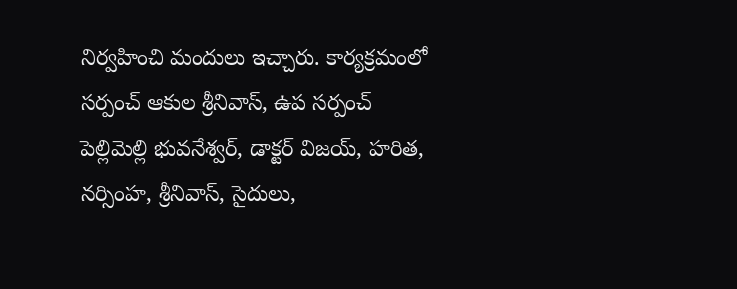నిర్వహించి మందులు ఇచ్చారు. కార్యక్రమంలో సర్పంచ్‌ ఆకుల శ్రీనివాస్‌, ఉప సర్పంచ్‌ పెల్లిమెల్లి భువనేశ్వర్‌, డాక్టర్‌ విజయ్‌, హరిత, నర్సింహ, శ్రీనివాస్‌, సైదులు,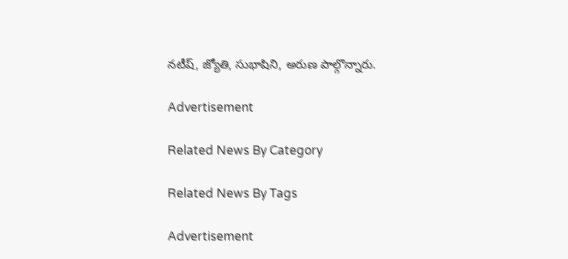నటీష్‌, జ్యోతి, సుభాషిని, అరుణ పాల్గొన్నారు.

Advertisement

Related News By Category

Related News By Tags

Advertisement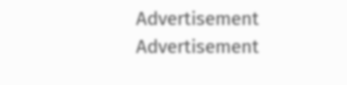Advertisement
Advertisement